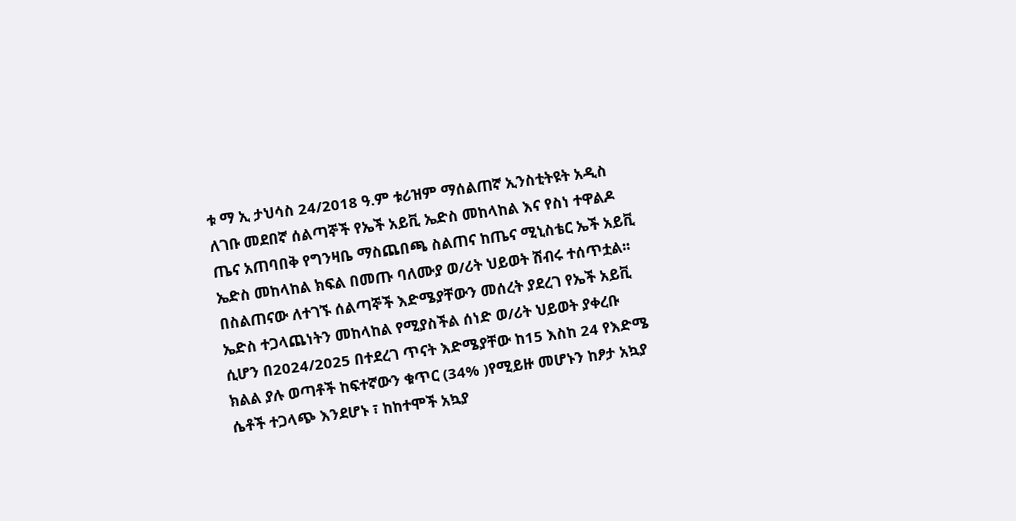ቱ ማ ኢ ታህሳስ 24/2018 ዓ.ም ቱሪዝም ማሰልጠኛ ኢንስቲትዩት አዲስ ለገቡ መደበኛ ሰልጣኞች የኤች አይቪ ኤድስ መከላከል እና የስነ ተዋልዶ ጤና አጠባበቅ የግንዛቤ ማስጨበጫ ስልጠና ከጤና ሚኒስቴር ኤች አይቪ ኤድስ መከላከል ክፍል በመጡ ባለሙያ ወ/ሪት ህይወት ሽብሩ ተሰጥቷል፡፡በስልጠናው ለተገኙ ሰልጣኞች እድሜያቸውን መሰረት ያደረገ የኤች አይቪ ኤድስ ተጋላጨነትን መከላከል የሚያስችል ሰነድ ወ/ሪት ህይወት ያቀረቡ ሲሆን በ2024/2025 በተደረገ ጥናት እድሜያቸው ከ15 እስከ 24 የእድሜ ክልል ያሉ ወጣቶች ከፍተኛውን ቁጥር (34% )የሚይዙ መሆኑን ከፆታ አኳያ ሴቶች ተጋላጭ እንደሆኑ ፣ ከከተሞች አኳያ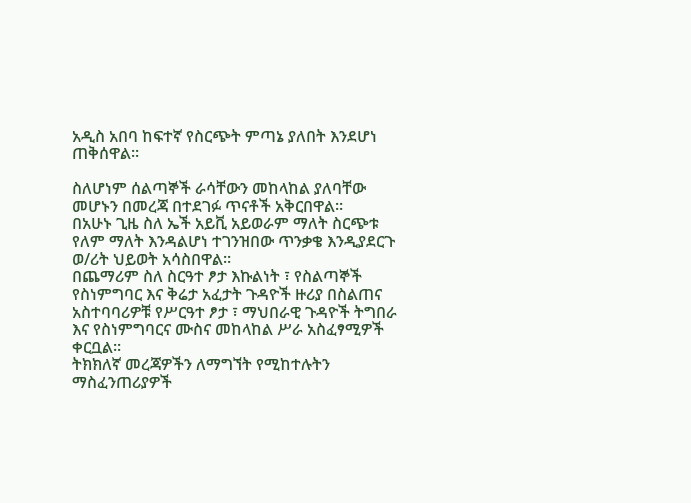አዲስ አበባ ከፍተኛ የስርጭት ምጣኔ ያለበት እንደሆነ ጠቅሰዋል፡፡

ስለሆነም ሰልጣኞች ራሳቸውን መከላከል ያለባቸው መሆኑን በመረጃ በተደገፉ ጥናቶች አቅርበዋል።
በአሁኑ ጊዜ ስለ ኤች አይቪ አይወራም ማለት ስርጭቱ የለም ማለት እንዳልሆነ ተገንዝበው ጥንቃቄ እንዲያደርጉ ወ/ሪት ህይወት አሳስበዋል፡፡
በጨማሪም ስለ ስርዓተ ፆታ እኩልነት ፣ የስልጣኞች የስነምግባር እና ቅሬታ አፈታት ጉዳዮች ዙሪያ በስልጠና አስተባባሪዎቹ የሥርዓተ ፆታ ፣ ማህበራዊ ጉዳዮች ትግበራ እና የስነምግባርና ሙስና መከላከል ሥራ አስፈፃሚዎች ቀርቧል፡፡
ትክክለኛ መረጃዎችን ለማግኘት የሚከተሉትን ማስፈንጠሪያዎች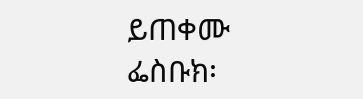ይጠቀሙ
ፌስቡክ፡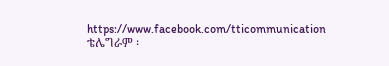https://www.facebook.com/tticommunication
ቴሌግራም ፡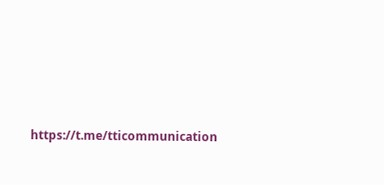https://t.me/tticommunication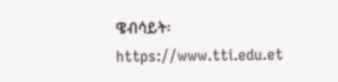ዌብሳይት፡ https://www.tti.edu.et